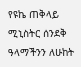የዩኬ ጠቅላይ ሚኒስትር ሰንደቅ ዓላማችንን ለሁከት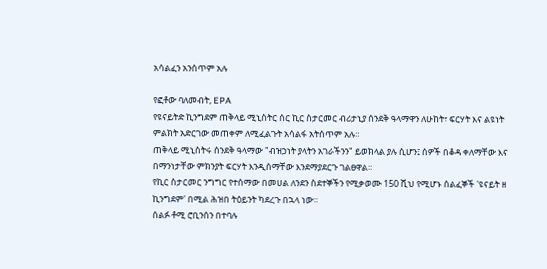አሳልፈን አንሰጥም አሉ

የፎቶው ባለመብት, EPA
የዩናይትድ ኪንግደም ጠቅላይ ሚኒስትር ሰር ኪር ስታርመር ብሪታኒያ ሰንደቅ ዓላማዋን ለሁከት፣ ፍርሃት እና ልዩነት ምልክት አድርገው መጠቀም ለሚፈልጉት አሳልፋ አትሰጥም አሉ።
ጠቅላይ ሚኒስትሩ ሰንደቅ ዓላማው "ብዝኃነት ያላትን አገራችንን" ይወክላል ያሉ ሲሆን፤ ሰዎች በቆዳ ቀለማቸው እና በማንነታቸው ምክንያት ፍርሃት እንዲሰማቸው እንደማያደርጉ ገልፀዋል።
የኪር ስታርመር ንግግር የተሰማው በመሀል ለንደን ስደተኞችን የሚቃወሙ 150 ሺህ የሚሆኑ ሰልፈኞች 'ዩናይት ዘ ኪንግደም' በሚል ሕዝበ ትዕይንት ካደረጉ በኋላ ነው።
ሰልፉ ቶሚ ሮቢንሰን በተባሉ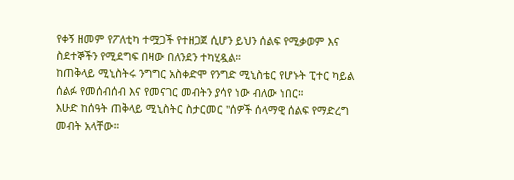የቀኝ ዘመም የፖለቲካ ተሟጋች የተዘጋጀ ሲሆን ይህን ሰልፍ የሚቃወም እና ስደተኞችን የሚደግፍ በዛው በለንደን ተካሂዷል።
ከጠቅላይ ሚኒስትሩ ንግግር አስቀድሞ የንግድ ሚኒስቴር የሆኑት ፒተር ካይል ሰልፉ የመሰብሰብ እና የመናገር መብትን ያሳየ ነው ብለው ነበር።
እሁድ ከሰዓት ጠቅላይ ሚኒስትር ስታርመር "ሰዎች ሰላማዊ ሰልፍ የማድረግ መብት አላቸው።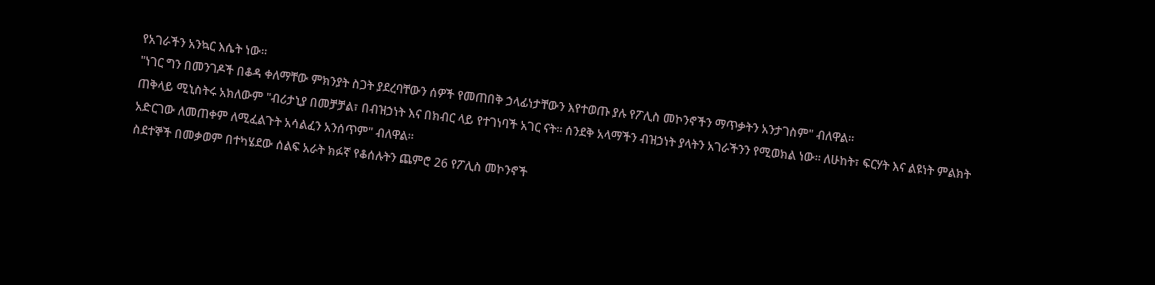የአገራችን አንኳር እሴት ነው።
"ነገር ግን በመንገዶች በቆዳ ቀለማቸው ምክንያት ስጋት ያደረባቸውን ሰዎች የመጠበቅ ኃላፊነታቸውን እየተወጡ ያሉ የፖሊስ መኮንኖችን ማጥቃትን አንታገስም" ብለዋል።
ጠቅላይ ሚኒስትሩ አክለውም "ብሪታኒያ በመቻቻል፣ በብዝኃነት እና በክብር ላይ የተገነባች አገር ናት። ሰንደቅ አላማችን ብዝኃነት ያላትን አገራችንን የሚወክል ነው። ለሁከት፣ ፍርሃት እና ልዩነት ምልክት አድርገው ለመጠቀም ለሚፈልጉት አሳልፈን አንሰጥም" ብለዋል።
ስደተኞች በመቃወም በተካሄደው ሰልፍ አራት ክፉኛ የቆሰሉትን ጨምሮ 26 የፖሊስ መኮንኖች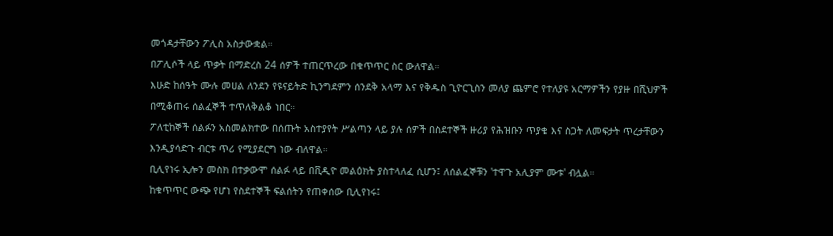መጎዳታቸውን ፖሊስ አስታውቋል።
በፖሊሶች ላይ ጥቃት በማድረስ 24 ሰዎች ተጠርጥረው በቁጥጥር ስር ውለዋል።
እሁድ ከሰዓት ሙሉ መሀል ለንደን የዩናይትድ ኪንግደምን ሰንደቅ አላማ እና የቅዱስ ጊዮርጊስን መለያ ጨምሮ የተለያዩ አርማዎችን የያዙ በሺህዎች በሚቆጠሩ ሰልፈኞች ተጥለቅልቆ ነበር።
ፖለቲከኞች ሰልፉን አስመልክተው በሰጡት አስተያየት ሥልጣን ላይ ያሉ ሰዎች በስደተኞች ዙሪያ የሕዝቡን ጥያቄ እና ስጋት ለመፍታት ጥረታቸውን እንዲያሳድጉ ብርቱ ጥሪ የሚያደርግ ነው ብለዋል።
ቢሊየነሩ ኢሎን መስክ በተቃውሞ ሰልፉ ላይ በቪዲዮ መልዕክት ያስተላለፈ ሲሆን፤ ለሰልፈኞቹን 'ተዋጉ አሊያም ሙቱ' ብሏል።
ከቁጥጥር ውጭ የሆነ የስደተኞች ፍልሰትን የጠቀሰው ቢሊየነሩ፤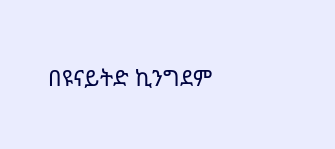በዩናይትድ ኪንግደም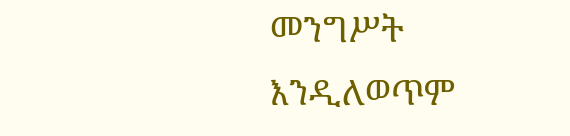መንግሥት እንዲለወጥም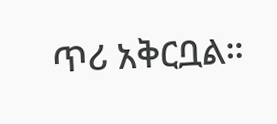ጥሪ አቅርቧል።